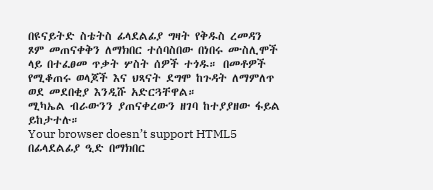በዩናይትድ ስቴትስ ፊላደልፊያ ግዛት የቅዱስ ረመዳን ጾም መጠናቀቅን ለማክበር ተሰባስበው በነበሩ ሙስሊሞች ላይ በተፈፀመ ጥቃት ሦስት ሰዎች ተጎዱ። በመቶዎች የሚቆጠሩ ወላጆች እና ህጻናት ደግሞ ከጉዳት ለማምለጥ ወደ መደበቂያ እንዲሹ አድርጓቸዋል።
ሚካኤል ብራውንን ያጠናቀረውን ዘገባ ከተያያዘው ፋይል ይከታተሉ።
Your browser doesn’t support HTML5
በፊላደልፊያ ዒድ በማክበር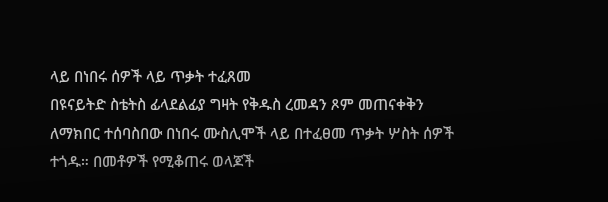ላይ በነበሩ ሰዎች ላይ ጥቃት ተፈጸመ
በዩናይትድ ስቴትስ ፊላደልፊያ ግዛት የቅዱስ ረመዳን ጾም መጠናቀቅን ለማክበር ተሰባስበው በነበሩ ሙስሊሞች ላይ በተፈፀመ ጥቃት ሦስት ሰዎች ተጎዱ። በመቶዎች የሚቆጠሩ ወላጆች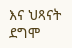እና ህጻናት ደግሞ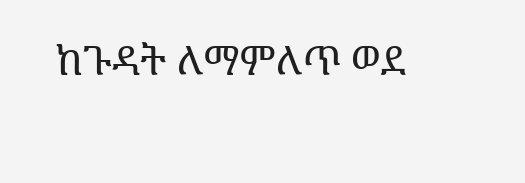ከጉዳት ለማምለጥ ወደ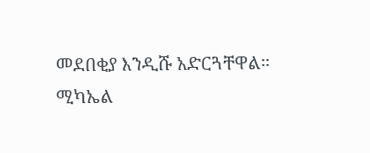መደበቂያ እንዲሹ አድርጓቸዋል።
ሚካኤል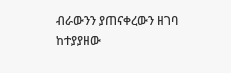ብራውንን ያጠናቀረውን ዘገባ ከተያያዘው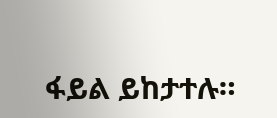ፋይል ይከታተሉ።